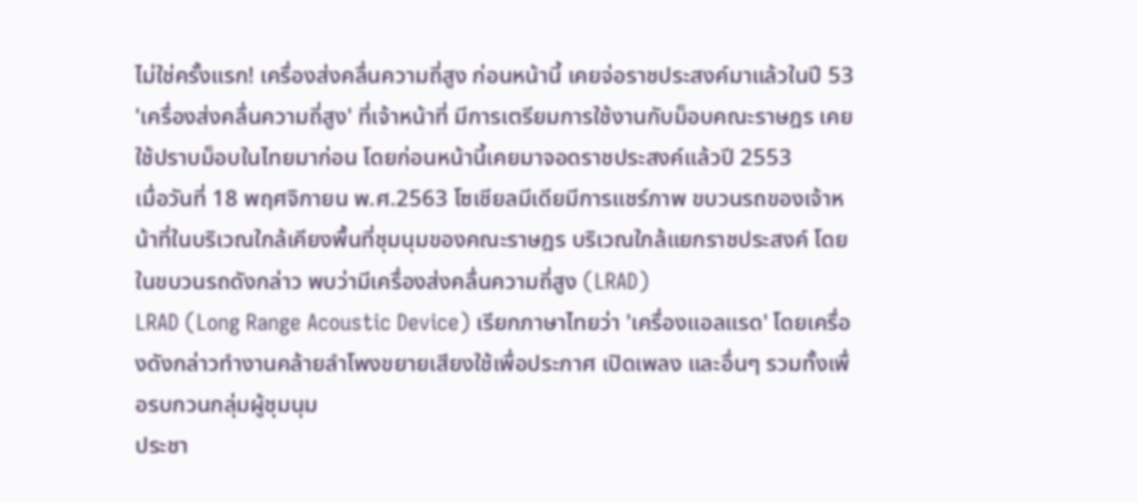ไม่ใช่ครั้งแรก! เครื่องส่งคลื่นความถี่สูง ก่อนหน้านี้ เคยจ่อราชประสงค์มาแล้วในปี 53
'เครื่องส่งคลื่นความถี่สูง' ที่เจ้าหน้าที่ มีการเตรียมการใช้งานกับม็อบคณะราษฎร เคยใช้ปราบม็อบในไทยมาก่อน โดยก่อนหน้านี้เคยมาจอดราชประสงค์แล้วปี 2553
เมื่อวันที่ 18 พฤศจิกายน พ.ศ.2563 โซเชียลมีเดียมีการแชร์ภาพ ขบวนรถของเจ้าหน้าที่ในบริเวณใกล้เคียงพื้นที่ชุมนุมของคณะราษฎร บริเวณใกล้แยกราชประสงค์ โดยในขบวนรถดังกล่าว พบว่ามีเครื่องส่งคลื่นความถี่สูง (LRAD)
LRAD (Long Range Acoustic Device) เรียกภาษาไทยว่า 'เครื่องแอลแรด' โดยเครื่องดังกล่าวทำงานคล้ายลำโพงขยายเสียงใช้เพื่อประกาศ เปิดเพลง และอื่นๆ รวมทั้งเพื่อรบกวนกลุ่มผู้ชุมนุม
ประชา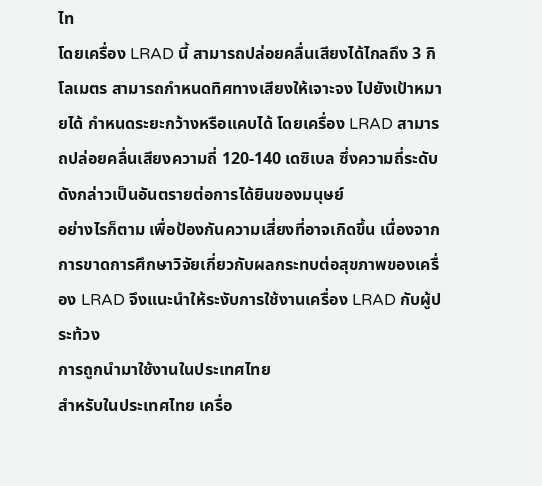ไท
โดยเครื่อง LRAD นี้ สามารถปล่อยคลื่นเสียงได้ไกลถึง 3 กิโลเมตร สามารถกำหนดทิศทางเสียงให้เจาะจง ไปยังเป้าหมายได้ กำหนดระยะกว้างหรือแคบได้ โดยเครื่อง LRAD สามารถปล่อยคลื่นเสียงความถี่ 120-140 เดซิเบล ซึ่งความถี่ระดับดังกล่าวเป็นอันตรายต่อการได้ยินของมนุษย์
อย่างไรก็ตาม เพื่อป้องกันความเสี่ยงที่อาจเกิดขึ้น เนื่องจากการขาดการศึกษาวิจัยเกี่ยวกับผลกระทบต่อสุขภาพของเครื่อง LRAD จึงแนะนำให้ระงับการใช้งานเครื่อง LRAD กับผู้ประท้วง
การถูกนำมาใช้งานในประเทศไทย
สำหรับในประเทศไทย เครื่อ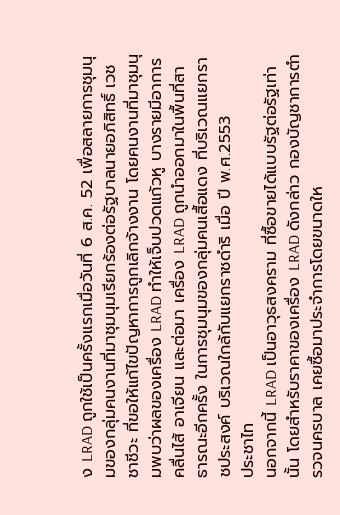ง LRAD ถูกใช้เป็นครั้งแรกเมื่อวันที่ 6 ส.ค. 52 เพื่อสลายการชุมนุมของกลุ่มคนงานที่มาชุมนุมเรียกร้องต่อรัฐบาลนายอภิสิทธิ์ เวชชาชีวะ ที่ขอให้แก้ไขปัญหาการถูกเลิกจ้างงาน โดยคนงานที่มาชุมนุมพบว่าผลของเครื่อง LRAD ทำให้เจ็บปวดแก้วหู บางรายมีอาการคลื่นไส้ อาเจียน และต่อมา เครื่อง LRAD ถูกนำออกมาในพื้นที่สาธารณะอีกครั้ง ในการชุมนุมของกลุ่มคนเสื้อแดง ที่บริเวณแยกราชประสงค์ บริเวณใกล้กับแยกราชดำริ เมื่อ ปี พ.ศ.2553
ประชาไท
นอกจากนี้ LRAD เป็นอาวุธสงคราม ที่ซื้อขายได้แบบรัฐต่อรัฐเท่านั้น โดยสำหรับราคาของเครื่อง LRAD ดังกล่าว กองบัญชาการตำรวจนครบาล เคยซื้อมาประจำการโดยขนาดให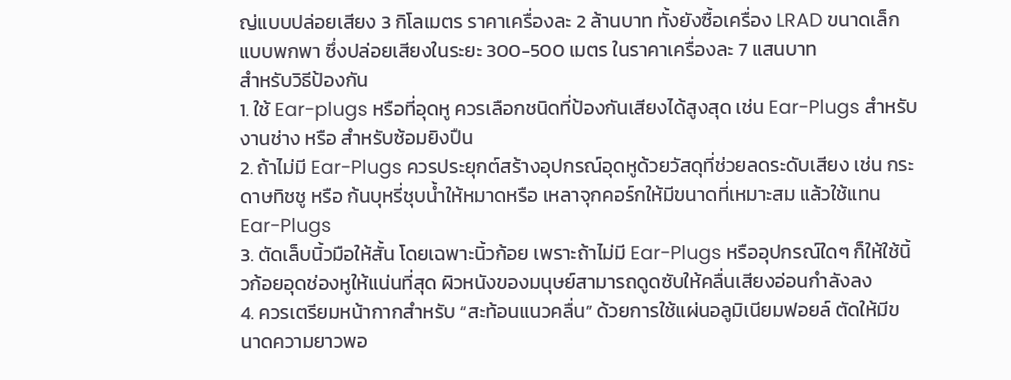ญ่แบบปล่อยเสียง 3 กิโลเมตร ราคาเครื่องละ 2 ล้านบาท ทั้งยังซื้อเครื่อง LRAD ขนาดเล็กแบบพกพา ซึ่งปล่อยเสียงในระยะ 300-500 เมตร ในราคาเครื่องละ 7 แสนบาท
สำหรับวิธีป้องกัน
1. ใช้ Ear-plugs หรือที่อุดหู ควรเลือกชนิดที่ป้องกันเสียงได้สูงสุด เช่น Ear-Plugs สำหรับงานช่าง หรือ สำหรับซ้อมยิงปืน
2. ถ้าไม่มี Ear-Plugs ควรประยุกต์สร้างอุปกรณ์อุดหูด้วยวัสดุที่ช่วยลดระดับเสียง เช่น กระดาษทิชชู หรือ ก้นบุหรี่ชุบน้ำให้หมาดหรือ เหลาจุกคอร์กให้มีขนาดที่เหมาะสม แล้วใช้แทน Ear-Plugs
3. ตัดเล็บนิ้วมือให้สั้น โดยเฉพาะนิ้วก้อย เพราะถ้าไม่มี Ear-Plugs หรืออุปกรณ์ใดๆ ก็ให้ใช้นิ้วก้อยอุดช่องหูให้แน่นที่สุด ผิวหนังของมนุษย์สามารถดูดซับให้คลื่นเสียงอ่อนกำลังลง
4. ควรเตรียมหน้ากากสำหรับ “สะท้อนแนวคลื่น” ด้วยการใช้แผ่นอลูมิเนียมฟอยล์ ตัดให้มีขนาดความยาวพอ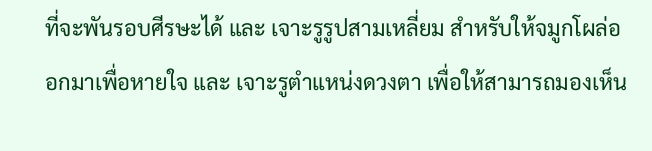ที่จะพันรอบศีรษะได้ และ เจาะรูรูปสามเหลี่ยม สำหรับให้จมูกโผล่ออกมาเพื่อหายใจ และ เจาะรูตำแหน่งดวงตา เพื่อให้สามารถมองเห็น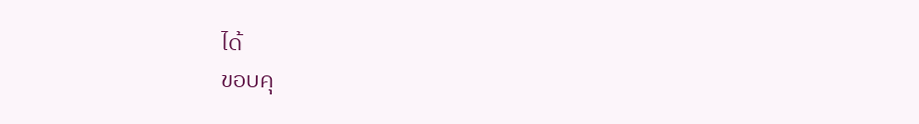ได้
ขอบคุ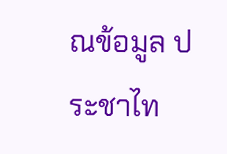ณข้อมูล ประชาไท